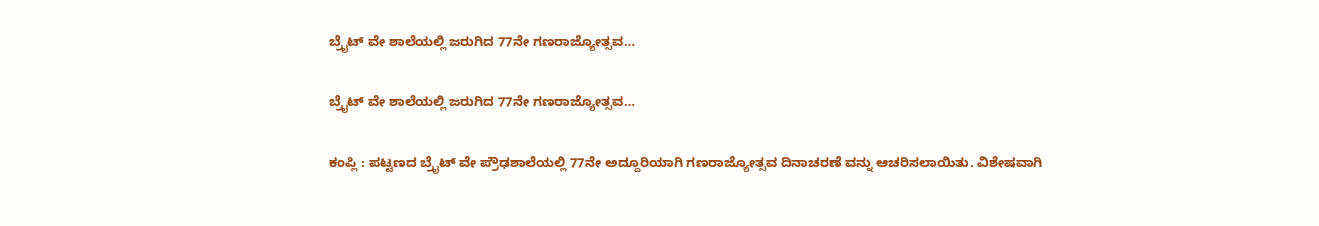ಬ್ರೈಟ್ ವೇ ಶಾಲೆಯಲ್ಲಿ ಜರುಗಿದ 77ನೇ ಗಣರಾಜ್ಯೋತ್ಸವ…

ಬ್ರೈಟ್ ವೇ ಶಾಲೆಯಲ್ಲಿ ಜರುಗಿದ 77ನೇ ಗಣರಾಜ್ಯೋತ್ಸವ…

ಕಂಪ್ಲಿ : ಪಟ್ಟಣದ ಬ್ರೈಟ್ ವೇ ಪ್ರೌಢಶಾಲೆಯಲ್ಲಿ 77ನೇ ಅದ್ದೂರಿಯಾಗಿ ಗಣರಾಜ್ಯೋತ್ಸವ ದಿನಾಚರಣೆ ವನ್ನು ಆಚರಿಸಲಾಯಿತು. ವಿಶೇಷವಾಗಿ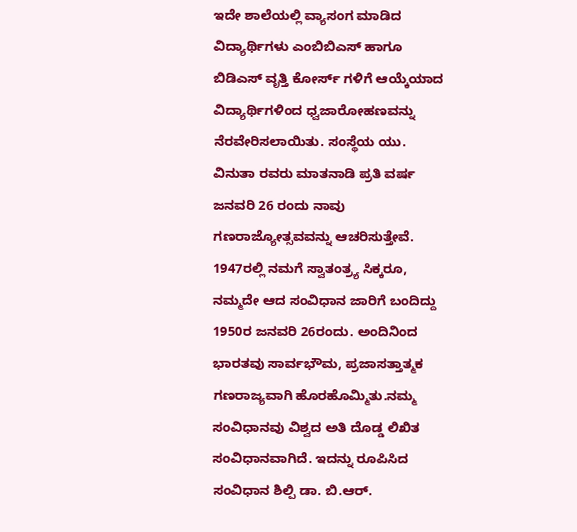ಇದೇ ಶಾಲೆಯಲ್ಲಿ ವ್ಯಾಸಂಗ ಮಾಡಿದ ವಿದ್ಯಾರ್ಥಿಗಳು ಎಂಬಿಬಿಎಸ್ ಹಾಗೂ ಬಿಡಿಎಸ್ ವೃತ್ತಿ ಕೋರ್ಸ್ ಗಳಿಗೆ ಆಯ್ಕೆಯಾದ ವಿದ್ಯಾರ್ಥಿಗಳಿಂದ ಧ್ವಜಾರೋಹಣವನ್ನು ನೆರವೇರಿಸಲಾಯಿತು. ಸಂಸ್ಥೆಯ ಯು. ವಿನುತಾ ರವರು ಮಾತನಾಡಿ ಪ್ರತಿ ವರ್ಷ ಜನವರಿ 26 ರಂದು ನಾವು ಗಣರಾಜ್ಯೋತ್ಸವವನ್ನು ಆಚರಿಸುತ್ತೇವೆ. 1947ರಲ್ಲಿ ನಮಗೆ ಸ್ವಾತಂತ್ರ್ಯ ಸಿಕ್ಕರೂ, ನಮ್ಮದೇ ಆದ ಸಂವಿಧಾನ ಜಾರಿಗೆ ಬಂದಿದ್ದು 1950ರ ಜನವರಿ 26ರಂದು. ಅಂದಿನಿಂದ ಭಾರತವು ಸಾರ್ವಭೌಮ, ಪ್ರಜಾಸತ್ತಾತ್ಮಕ ಗಣರಾಜ್ಯವಾಗಿ ಹೊರಹೊಮ್ಮಿತು.ನಮ್ಮ ಸಂವಿಧಾನವು ವಿಶ್ವದ ಅತಿ ದೊಡ್ಡ ಲಿಖಿತ ಸಂವಿಧಾನವಾಗಿದೆ. ಇದನ್ನು ರೂಪಿಸಿದ ಸಂವಿಧಾನ ಶಿಲ್ಪಿ ಡಾ. ಬಿ.ಆರ್.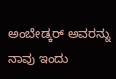ಅಂಬೇಡ್ಕರ್ ಅವರನ್ನು ನಾವು ಇಂದು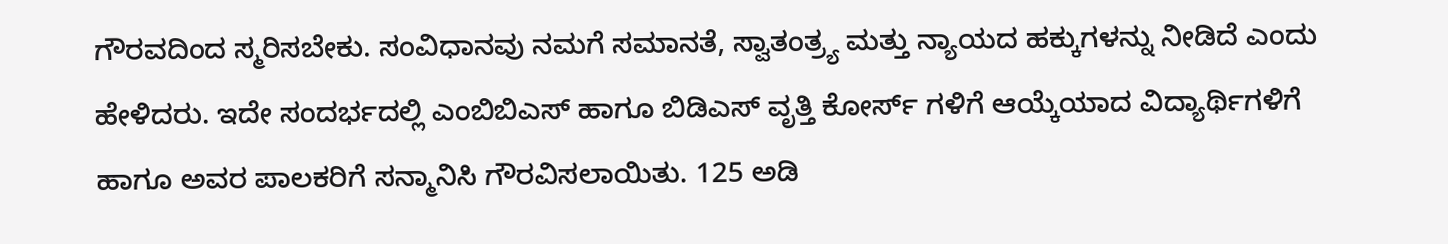ಗೌರವದಿಂದ ಸ್ಮರಿಸಬೇಕು. ಸಂವಿಧಾನವು ನಮಗೆ ಸಮಾನತೆ, ಸ್ವಾತಂತ್ರ್ಯ ಮತ್ತು ನ್ಯಾಯದ ಹಕ್ಕುಗಳನ್ನು ನೀಡಿದೆ ಎಂದು ಹೇಳಿದರು. ಇದೇ ಸಂದರ್ಭದಲ್ಲಿ ಎಂಬಿಬಿಎಸ್ ಹಾಗೂ ಬಿಡಿಎಸ್ ವೃತ್ತಿ ಕೋರ್ಸ್ ಗಳಿಗೆ ಆಯ್ಕೆಯಾದ ವಿದ್ಯಾರ್ಥಿಗಳಿಗೆ ಹಾಗೂ ಅವರ ಪಾಲಕರಿಗೆ ಸನ್ಮಾನಿಸಿ ಗೌರವಿಸಲಾಯಿತು. 125 ಅಡಿ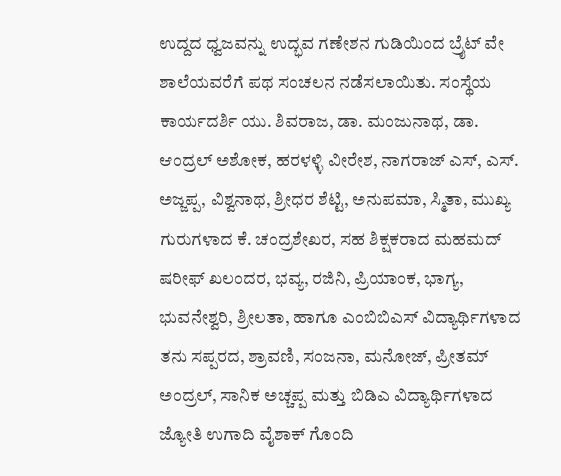ಉದ್ದದ ಧ್ವಜವನ್ನು ಉದ್ಭವ ಗಣೇಶನ ಗುಡಿಯಿಂದ ಬ್ರೈಟ್ ವೇ ಶಾಲೆಯವರೆಗೆ ಪಥ ಸಂಚಲನ ನಡೆಸಲಾಯಿತು. ಸಂಸ್ಥೆಯ ಕಾರ್ಯದರ್ಶಿ ಯು. ಶಿವರಾಜ, ಡಾ. ಮಂಜುನಾಥ, ಡಾ. ಆಂದ್ರಲ್ ಅಶೋಕ, ಹರಳಳ್ಳಿ ವೀರೇಶ, ನಾಗರಾಜ್ ಎಸ್, ಎಸ್. ಅಜ್ಜಪ್ಪ, ವಿಶ್ವನಾಥ, ಶ್ರೀಧರ ಶೆಟ್ಟಿ, ಅನುಪಮಾ, ಸ್ಮಿತಾ, ಮುಖ್ಯ ಗುರುಗಳಾದ ಕೆ. ಚಂದ್ರಶೇಖರ, ಸಹ ಶಿಕ್ಷಕರಾದ ಮಹಮದ್ ಷರೀಫ್ ಖಲಂದರ, ಭವ್ಯ, ರಜಿನಿ, ಪ್ರಿಯಾಂಕ, ಭಾಗ್ಯ, ಭುವನೇಶ್ವರಿ, ಶ್ರೀಲತಾ, ಹಾಗೂ ಎಂಬಿಬಿಎಸ್ ವಿದ್ಯಾರ್ಥಿಗಳಾದ ತನು ಸಪ್ಪರದ, ಶ್ರಾವಣಿ, ಸಂಜನಾ, ಮನೋಜ್, ಪ್ರೀತಮ್ ಅಂದ್ರಲ್, ಸಾನಿಕ ಅಚ್ಚಪ್ಪ ಮತ್ತು ಬಿಡಿಎ ವಿದ್ಯಾರ್ಥಿಗಳಾದ ಜ್ಯೋತಿ ಉಗಾದಿ ವೈಶಾಕ್ ಗೊಂದಿ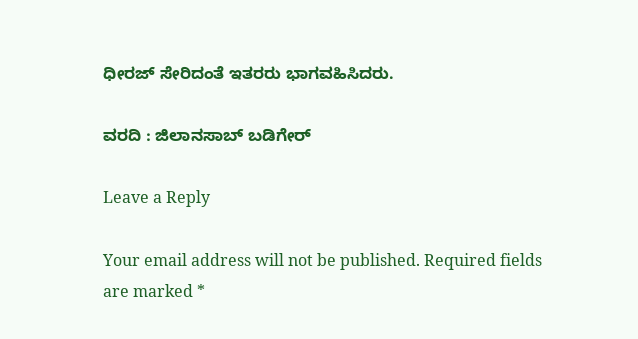ಧೀರಜ್ ಸೇರಿದಂತೆ ಇತರರು ಭಾಗವಹಿಸಿದರು.

ವರದಿ : ಜಿಲಾನಸಾಬ್ ಬಡಿಗೇರ್

Leave a Reply

Your email address will not be published. Required fields are marked *